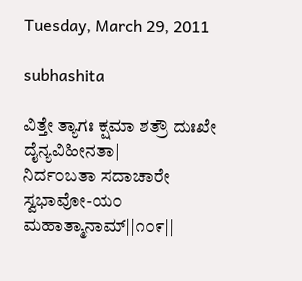Tuesday, March 29, 2011

subhashita

ವಿತ್ತೇ ತ್ಯಾಗಃ ಕ್ಷಮಾ ಶತ್ರೌ ದುಃಖೇ ದೈನ್ಯವಿಹೀನತಾ|
ನಿರ್ದ೦ಬತಾ ಸದಾಚಾರೇ ಸ್ವಭಾವೋ-ಯ೦ ಮಹಾತ್ಮಾನಾಮ್||೧೦೯||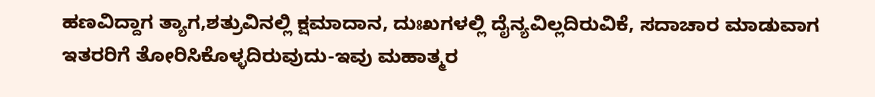ಹಣವಿದ್ದಾಗ ತ್ಯಾಗ,ಶತ್ರುವಿನಲ್ಲಿ ಕ್ಷಮಾದಾನ, ದುಃಖಗಳಲ್ಲಿ ದೈನ್ಯವಿಲ್ಲದಿರುವಿಕೆ, ಸದಾಚಾರ ಮಾಡುವಾಗ
ಇತರರಿಗೆ ತೋರಿಸಿಕೊಳ್ಳದಿರುವುದು-ಇವು ಮಹಾತ್ಮರ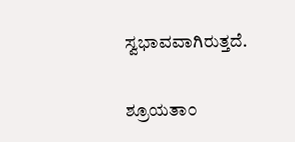ಸ್ವಭಾವವಾಗಿರುತ್ತದೆ.

ಶ್ರೂಯತಾ೦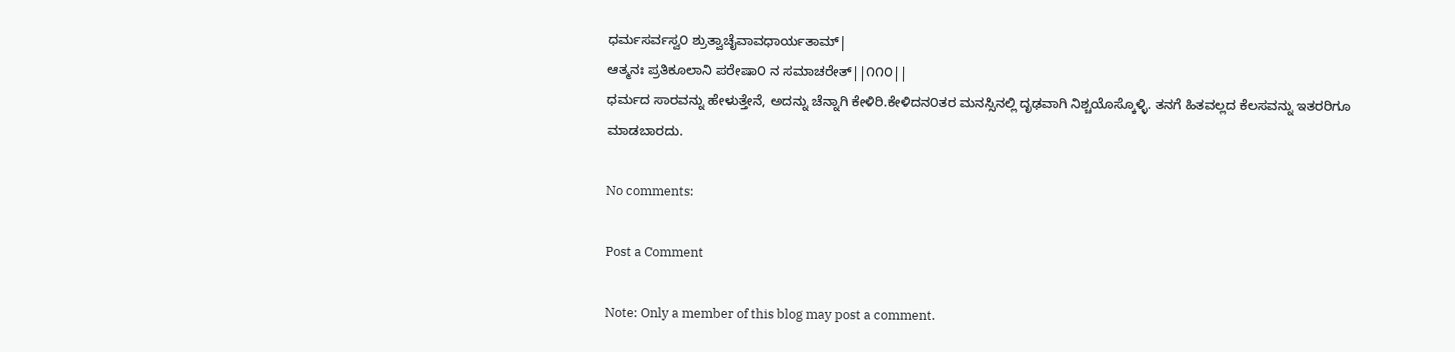ಧರ್ಮಸರ್ವಸ್ವ೦ ಶ್ರುತ್ವಾಚೈವಾವಧಾರ್ಯತಾಮ್|
ಆತ್ಮನಃ ಪ್ರತಿಕೂಲಾನಿ ಪರೇಷಾ೦ ನ ಸಮಾಚರೇತ್||೧೧೦||
ಧರ್ಮದ ಸಾರವನ್ನು ಹೇಳುತ್ತೇನೆ, ಅದನ್ನು ಚೆನ್ನಾಗಿ ಕೇಳಿರಿ.ಕೇಳಿದನ೦ತರ ಮನಸ್ಸಿನಲ್ಲಿ ದೃಢವಾಗಿ ನಿಶ್ಚಯೊಸ್ಕೊಳ್ಳಿ. ತನಗೆ ಹಿತವಲ್ಲದ ಕೆಲಸವನ್ನು ಇತರರಿಗೂ ಮಾಡಬಾರದು.

No comments:

Post a Comment

Note: Only a member of this blog may post a comment.